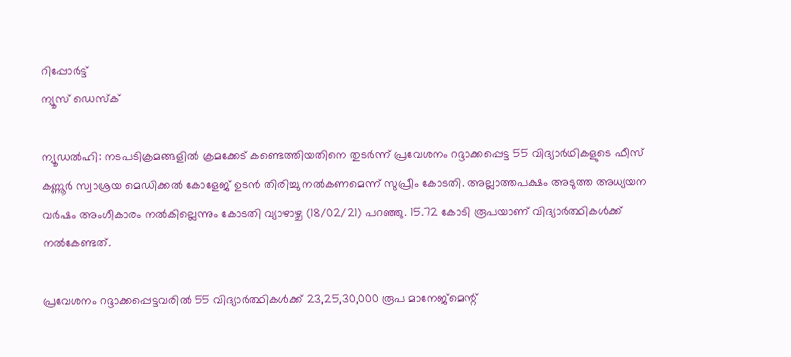റിപ്പോര്‍ട്ട്
ന്യൂസ് ഡെസ്ക്

ന്യൂഡല്‍ഹി: നടപടിക്രമങ്ങളില്‍ ക്രമക്കേട് കണ്ടെത്തിയതിനെ തുടര്‍ന്ന് പ്രവേശനം റദ്ദാക്കപ്പെട്ട 55 വിദ്യാര്‍ഥികളുടെ ഫീസ് കണ്ണൂര്‍ സ്വാശ്രയ മെഡിക്കല്‍ കോളേജ് ഉടന്‍ തിരിച്ചു നല്‍കണമെന്ന് സുപ്രീം കോടതി. അല്ലാത്തപക്ഷം അടുത്ത അധ്യയന വര്‍ഷം അംഗീകാരം നല്‍കില്ലെന്നും കോടതി വ്യാഴാഴ്ച (18/02/21) പറഞ്ഞു. 15.72 കോടി രൂപയാണ് വിദ്യാര്‍ത്ഥികള്‍ക്ക് നല്‍കേണ്ടത്.

പ്രവേശനം റദ്ദാക്കപ്പെട്ടവരില്‍ 55 വിദ്യാര്‍ത്ഥികള്‍ക്ക് 23,25,30,000 രൂപ മാനേജ്മെന്റ്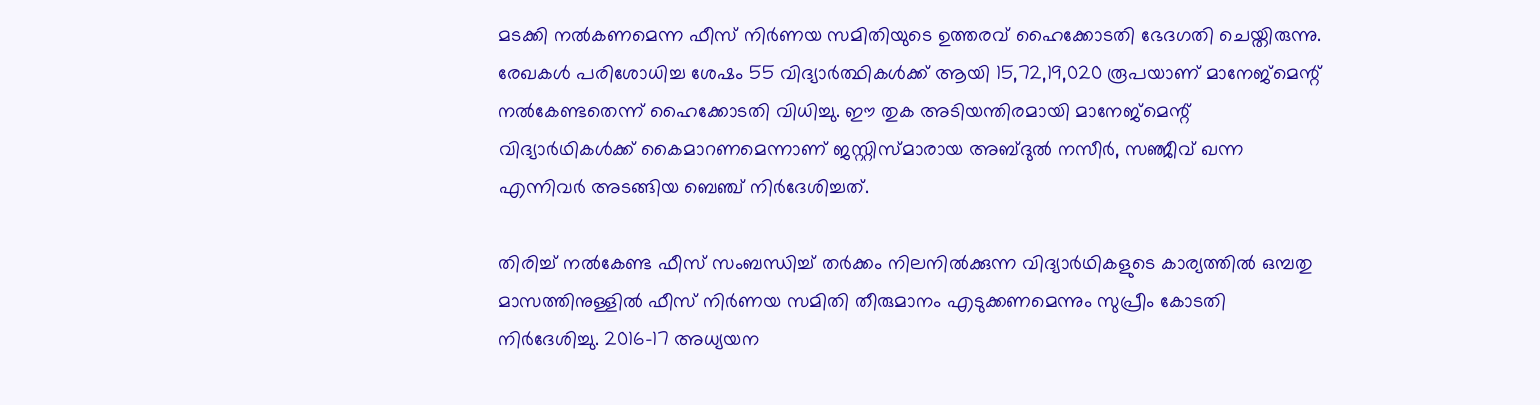മടക്കി നല്‍കണമെന്ന ഫീസ് നിര്‍ണയ സമിതിയുടെ ഉത്തരവ് ഹൈക്കോടതി ഭേദഗതി ചെയ്തിരുന്നു. രേഖകള്‍ പരിശോധിച്ച ശേഷം 55 വിദ്യാര്‍ത്ഥികള്‍ക്ക് ആയി 15,72,19,020 രൂപയാണ് മാനേജ്‌മെന്റ് നല്‍കേണ്ടതെന്ന് ഹൈക്കോടതി വിധിച്ചു. ഈ തുക അടിയന്തിരമായി മാനേജ്‌മെന്റ് വിദ്യാര്‍ഥികള്‍ക്ക് കൈമാറണമെന്നാണ് ജസ്റ്റിസ്മാരായ അബ്ദുല്‍ നസീര്‍, സഞ്ജീവ് ഖന്ന എന്നിവര്‍ അടങ്ങിയ ബെഞ്ച് നിര്‍ദേശിച്ചത്.

തിരിച്ച് നല്‍കേണ്ട ഫീസ് സംബന്ധിച്ച് തര്‍ക്കം നിലനില്‍ക്കുന്ന വിദ്യാര്‍ഥികളുടെ കാര്യത്തില്‍ ഒമ്പതു മാസത്തിനുള്ളില്‍ ഫീസ് നിര്‍ണയ സമിതി തീരുമാനം എടുക്കണമെന്നും സുപ്രീം കോടതി നിര്‍ദേശിച്ചു. 2016-17 അധ്യയന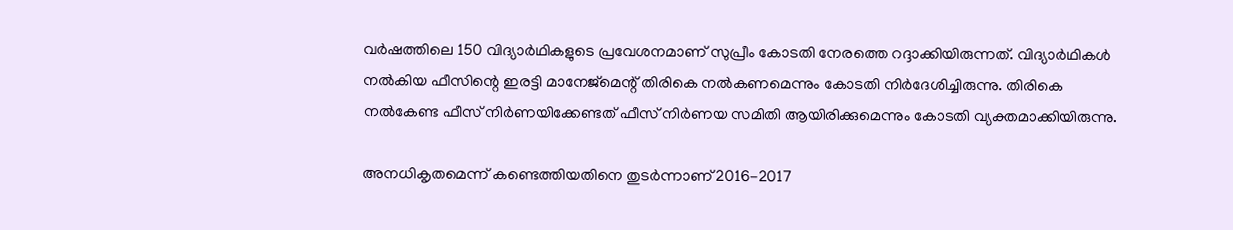വര്‍ഷത്തിലെ 150 വിദ്യാര്‍ഥികളുടെ പ്രവേശനമാണ് സുപ്രീം കോടതി നേരത്തെ റദ്ദാക്കിയിരുന്നത്. വിദ്യാര്‍ഥികള്‍ നല്‍കിയ ഫീസിന്റെ ഇരട്ടി മാനേജ്‌മെന്റ് തിരികെ നല്‍കണമെന്നും കോടതി നിര്‍ദേശിച്ചിരുന്നു. തിരികെ നല്‍കേണ്ട ഫീസ് നിര്‍ണയിക്കേണ്ടത് ഫീസ് നിര്‍ണയ സമിതി ആയിരിക്കുമെന്നും കോടതി വ്യക്തമാക്കിയിരുന്നു.

അനധികൃതമെന്ന് കണ്ടെത്തിയതിനെ തുടര്‍ന്നാണ് 2016-2017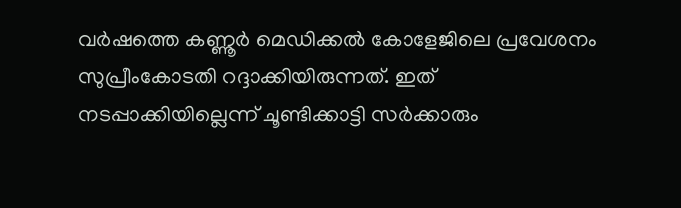വര്‍ഷത്തെ കണ്ണൂര്‍ മെഡിക്കല്‍ കോളേജിലെ പ്രവേശനം സുപ്രീംകോടതി റദ്ദാക്കിയിരുന്നത്. ഇത് നടപ്പാക്കിയില്ലെന്ന് ചൂണ്ടിക്കാട്ടി സര്‍ക്കാരും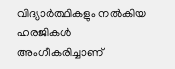വിദ്യാര്‍ത്ഥികളും നല്‍കിയ ഹരജികള്‍ അംഗീകരിച്ചാണ്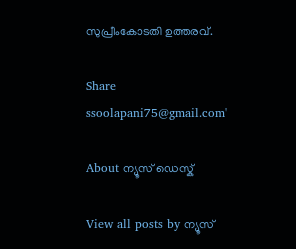സുപ്രീംകോടതി ഉത്തരവ്.

Share
ssoolapani75@gmail.com'

About ന്യൂസ് ഡെസ്ക്

View all posts by ന്യൂസ്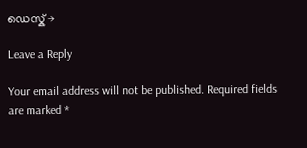ഡെസ്ക് →

Leave a Reply

Your email address will not be published. Required fields are marked *